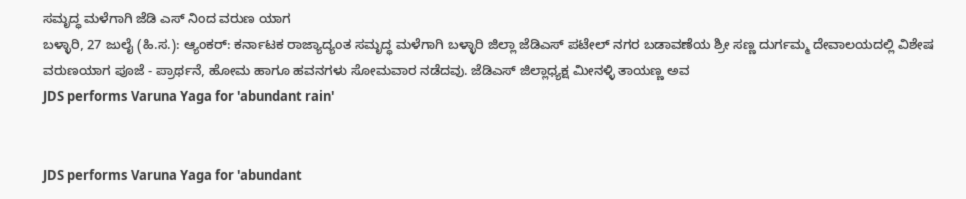ಸಮೃದ್ಧ ಮಳೆಗಾಗಿ ಜೆಡಿ ಎಸ್ ನಿಂದ ವರುಣ ಯಾಗ
ಬಳ್ಳಾರಿ, 27 ಜುಲೈ (ಹಿ.ಸ.): ಆ್ಯಂಕರ್: ಕರ್ನಾಟಕ ರಾಜ್ಯಾದ್ಯಂತ ಸಮೃದ್ಧ ಮಳೆಗಾಗಿ ಬಳ್ಳಾರಿ ಜಿಲ್ಲಾ ಜೆಡಿಎಸ್ ಪಟೇಲ್ ನಗರ ಬಡಾವಣೆಯ ಶ್ರೀ ಸಣ್ಣ ದುರ್ಗಮ್ಮ ದೇವಾಲಯದಲ್ಲಿ ವಿಶೇಷ ವರುಣಯಾಗ ಪೂಜೆ - ಪ್ರಾರ್ಥನೆ, ಹೋಮ ಹಾಗೂ ಹವನಗಳು ಸೋಮವಾರ ನಡೆದವು. ಜೆಡಿಎಸ್ ಜಿಲ್ಲಾಧ್ಯಕ್ಷ ಮೀನಳ್ಳಿ ತಾಯಣ್ಣ ಅವ
JDS performs Varuna Yaga for 'abundant rain'


JDS performs Varuna Yaga for 'abundant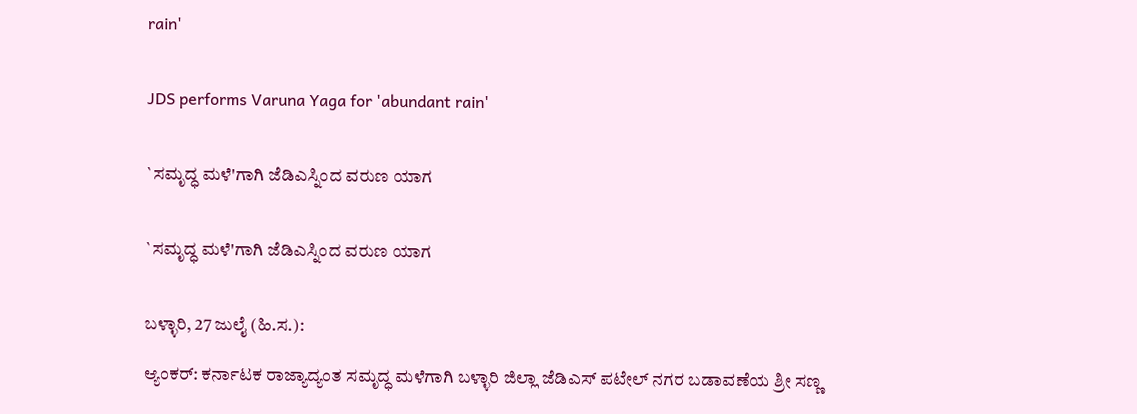rain'


JDS performs Varuna Yaga for 'abundant rain'


`ಸಮೃದ್ಧ ಮಳೆ'ಗಾಗಿ ಜೆಡಿಎಸ್ನಿಂದ ವರುಣ ಯಾಗ


`ಸಮೃದ್ಧ ಮಳೆ'ಗಾಗಿ ಜೆಡಿಎಸ್ನಿಂದ ವರುಣ ಯಾಗ


ಬಳ್ಳಾರಿ, 27 ಜುಲೈ (ಹಿ.ಸ.):

ಆ್ಯಂಕರ್: ಕರ್ನಾಟಕ ರಾಜ್ಯಾದ್ಯಂತ ಸಮೃದ್ಧ ಮಳೆಗಾಗಿ ಬಳ್ಳಾರಿ ಜಿಲ್ಲಾ ಜೆಡಿಎಸ್ ಪಟೇಲ್ ನಗರ ಬಡಾವಣೆಯ ಶ್ರೀ ಸಣ್ಣ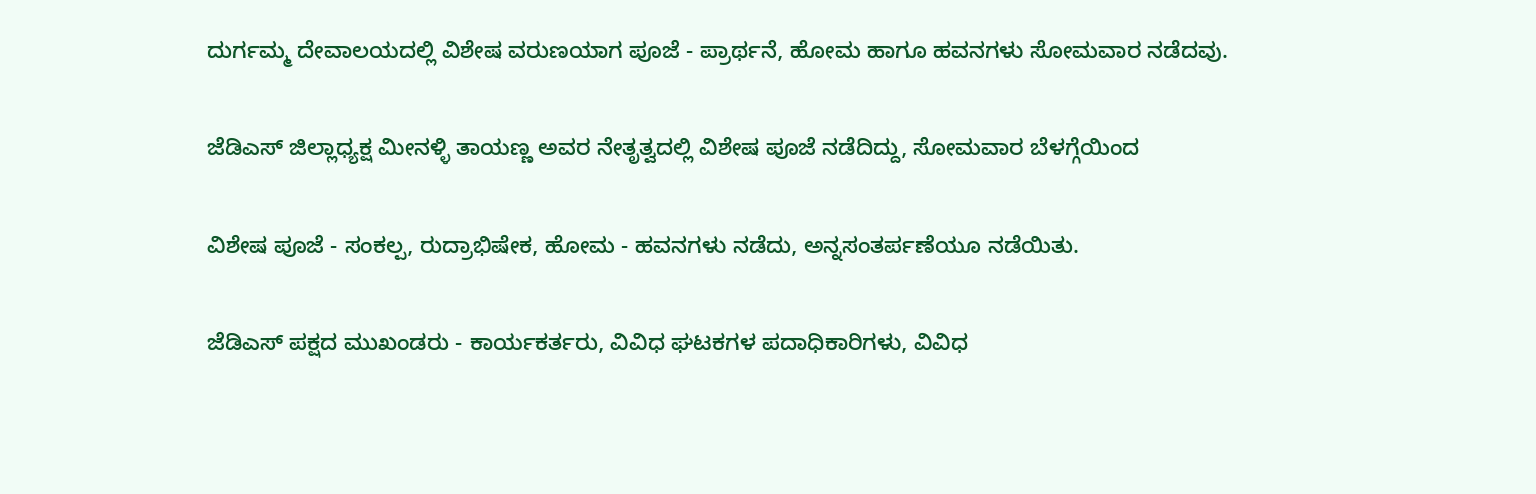ದುರ್ಗಮ್ಮ ದೇವಾಲಯದಲ್ಲಿ ವಿಶೇಷ ವರುಣಯಾಗ ಪೂಜೆ - ಪ್ರಾರ್ಥನೆ, ಹೋಮ ಹಾಗೂ ಹವನಗಳು ಸೋಮವಾರ ನಡೆದವು.

ಜೆಡಿಎಸ್ ಜಿಲ್ಲಾಧ್ಯಕ್ಷ ಮೀನಳ್ಳಿ ತಾಯಣ್ಣ ಅವರ ನೇತೃತ್ವದಲ್ಲಿ ವಿಶೇಷ ಪೂಜೆ ನಡೆದಿದ್ದು, ಸೋಮವಾರ ಬೆಳಗ್ಗೆಯಿಂದ

ವಿಶೇಷ ಪೂಜೆ - ಸಂಕಲ್ಪ, ರುದ್ರಾಭಿಷೇಕ, ಹೋಮ - ಹವನಗಳು ನಡೆದು, ಅನ್ನಸಂತರ್ಪಣೆಯೂ ನಡೆಯಿತು.

ಜೆಡಿಎಸ್ ಪಕ್ಷದ ಮುಖಂಡರು - ಕಾರ್ಯಕರ್ತರು, ವಿವಿಧ ಘಟಕಗಳ ಪದಾಧಿಕಾರಿಗಳು, ವಿವಿಧ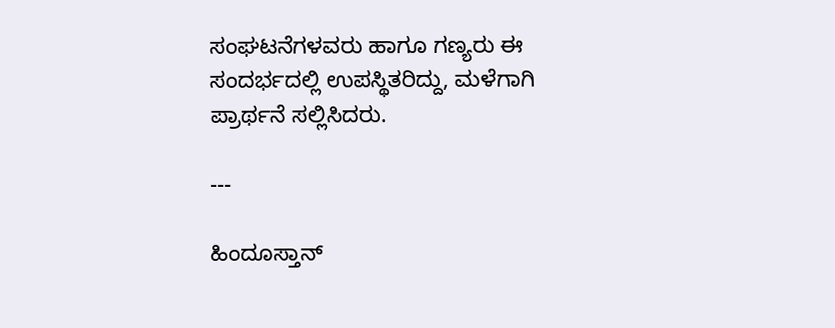ಸಂಘಟನೆಗಳವರು ಹಾಗೂ ಗಣ್ಯರು ಈ ಸಂದರ್ಭದಲ್ಲಿ ಉಪಸ್ಥಿತರಿದ್ದು, ಮಳೆಗಾಗಿ ಪ್ರಾರ್ಥನೆ ಸಲ್ಲಿಸಿದರು.

---

ಹಿಂದೂಸ್ತಾನ್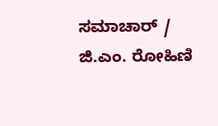ಸಮಾಚಾರ್ / ಜಿ.ಎಂ. ರೋಹಿಣಿ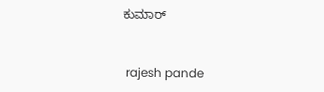ಕುಮಾರ್


 rajesh pande